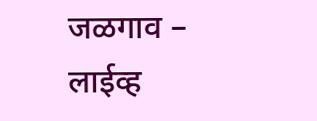जळगाव – लाईव्ह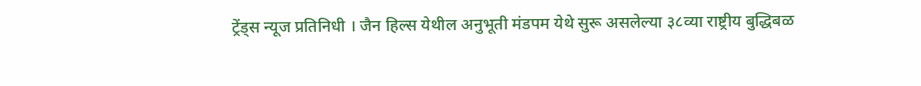ट्रेंड्स न्यूज प्रतिनिधी । जैन हिल्स येथील अनुभूती मंडपम येथे सुरू असलेल्या ३८व्या राष्ट्रीय बुद्धिबळ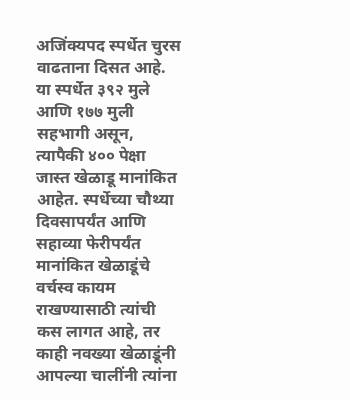अजिंक्यपद स्पर्धेत चुरस वाढताना दिसत आहे. या स्पर्धेत ३९२ मुले आणि १७७ मुली सहभागी असून, त्यापैकी ४०० पेक्षा जास्त खेळाडू मानांकित आहेत. स्पर्धेच्या चौथ्या दिवसापर्यंत आणि सहाव्या फेरीपर्यंत मानांकित खेळाडूंचे वर्चस्व कायम राखण्यासाठी त्यांची कस लागत आहे, तर काही नवख्या खेळाडूंनी आपल्या चालींनी त्यांना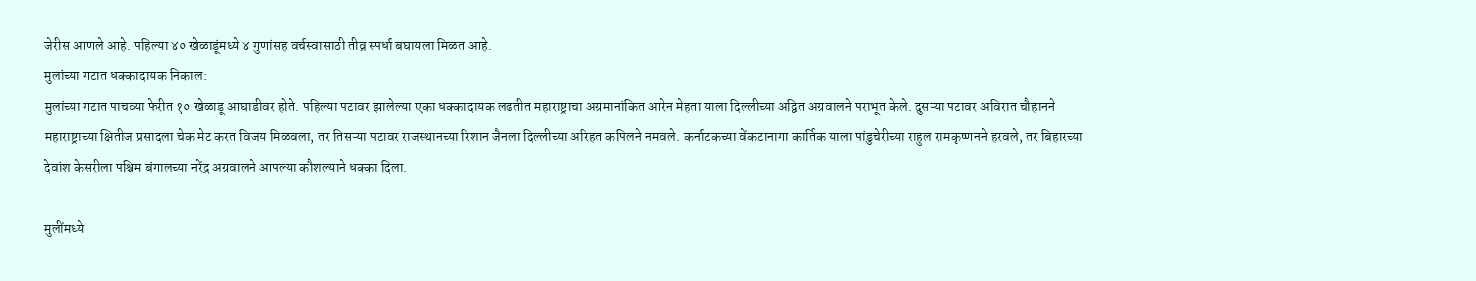जेरीस आणले आहे. पहिल्या ४० खेळाडूंमध्ये ४ गुणांसह वर्चस्वासाठी तीव्र स्पर्धा बघायला मिळत आहे.
मुलांच्या गटात धक्कादायक निकाल:
मुलांच्या गटात पाचव्या फेरीत १० खेळाडू आघाडीवर होते. पहिल्या पटावर झालेल्या एका धक्कादायक लढतीत महाराष्ट्राचा अग्रमानांकित आरेन मेहता याला दिल्लीच्या अद्वित अग्रवालने पराभूत केले. दुसऱ्या पटावर अविरात चौहानने महाराष्ट्राच्या क्षितीज प्रसादला चेक मेट करत विजय मिळवला, तर तिसऱ्या पटावर राजस्थानच्या रिशान जैनला दिल्लीच्या अरिहत कपिलने नमवले. कर्नाटकच्या वेंकटानागा कार्तिक याला पांडुचेरीच्या राहुल रामकृष्णनने हरवले, तर बिहारच्या देवांश केसरीला पश्चिम बंगालच्या नरेंद्र अग्रवालने आपल्या कौशल्याने धक्का दिला.

मुलींमध्ये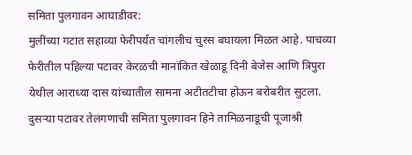समिता पुलगावन आघाडीवर:
मुलींच्या गटात सहाव्या फेरीपर्यंत चांगलीच चुरस बघायला मिळत आहे. पाचव्या फेरीतील पहिल्या पटावर केरळची मानांकित खेळाडू दिनी बेजेस आणि त्रिपुरा येथील आराध्या दास यांच्यातील सामना अटीतटीचा होऊन बरोबरीत सुटला. दुसऱ्या पटावर तेलंगणाची समिता पुलगावन हिने तामिळनाडूची पूजाश्री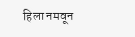हिला नमवून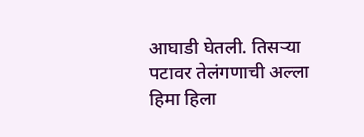आघाडी घेतली. तिसऱ्या पटावर तेलंगणाची अल्ला हिमा हिला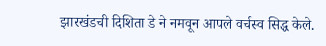झारखंडची दिशिता डे ने नमवून आपले वर्चस्व सिद्ध केले.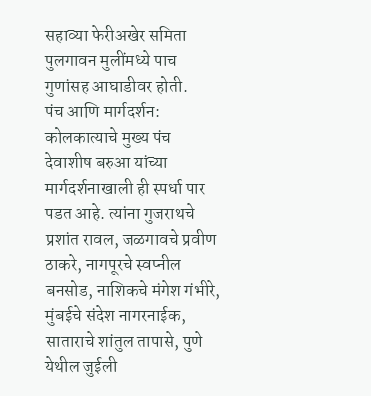सहाव्या फेरीअखेर समिता पुलगावन मुलींमध्ये पाच गुणांसह आघाडीवर होती.
पंच आणि मार्गदर्शन:
कोलकात्याचे मुख्य पंच देवाशीष बरुआ यांच्या मार्गदर्शनाखाली ही स्पर्धा पार पडत आहे. त्यांना गुजराथचे प्रशांत रावल, जळगावचे प्रवीण ठाकरे, नागपूरचे स्वप्नील बनसोड, नाशिकचे मंगेश गंभीरे, मुंबईचे संदेश नागरनाईक, साताराचे शांतुल तापासे, पुणे येथील जुईली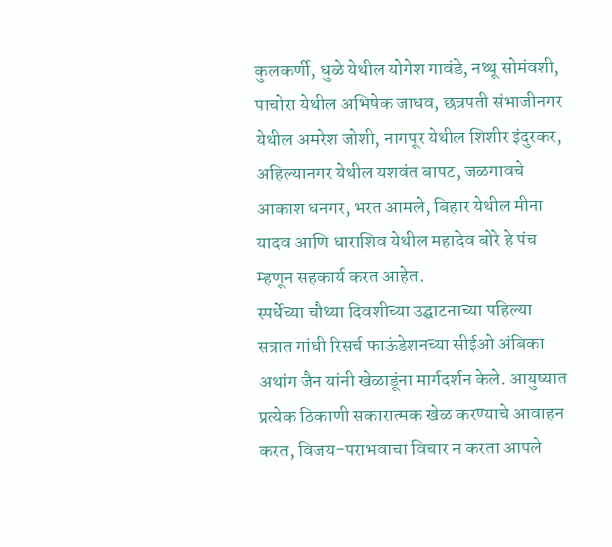कुलकर्णी, धुळे येथील योगेश गावंडे, नथ्थू सोमंवशी, पाचोरा येथील अभिषेक जाधव, छत्रपती संभाजीनगर येथील अमरेश जोशी, नागपूर येथील शिशीर इंदुरकर, अहिल्यानगर येथील यशवंत बापट, जळगावचे आकाश धनगर, भरत आमले, बिहार येथील मीना यादव आणि धाराशिव येथील महादेव बोरे हे पंच म्हणून सहकार्य करत आहेत.
स्पर्धेच्या चौथ्या दिवशीच्या उद्घाटनाच्या पहिल्या सत्रात गांधी रिसर्च फाऊंडेशनच्या सीईओ अंबिका अथांग जैन यांनी खेळाडूंना मार्गदर्शन केले. आयुष्यात प्रत्येक ठिकाणी सकारात्मक खेळ करण्याचे आवाहन करत, विजय-पराभवाचा विचार न करता आपले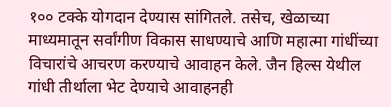१०० टक्के योगदान देण्यास सांगितले. तसेच, खेळाच्या माध्यमातून सर्वांगीण विकास साधण्याचे आणि महात्मा गांधींच्या विचारांचे आचरण करण्याचे आवाहन केले. जैन हिल्स येथील गांधी तीर्थाला भेट देण्याचे आवाहनही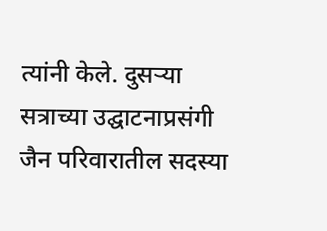त्यांनी केले. दुसऱ्या सत्राच्या उद्घाटनाप्रसंगी जैन परिवारातील सदस्या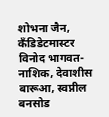शोभना जैन, कॅंडिडेटमास्टर विनोद भागवत-नाशिक, देवाशीस बारूआ, स्वप्नील बनसोड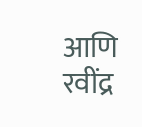आणि रवींद्र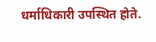धर्माधिकारी उपस्थित होते.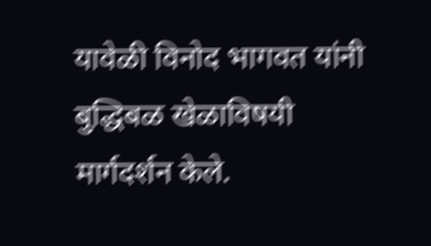यावेळी विनोद भागवत यांनी बुद्धिबळ खेळाविषयी मार्गदर्शन केले.